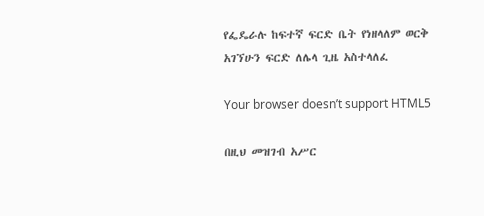የፌዴራሉ ከፍተኛ ፍርድ ቤት የነዘላለም ወርቅ አገኘሁን ፍርድ ለሌላ ጊዜ አስተላለፈ

Your browser doesn’t support HTML5

በዚህ መዝገብ አሥር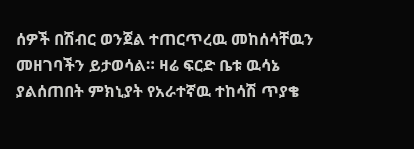ሰዎች በሽብር ወንጀል ተጠርጥረዉ መከሰሳቸዉን መዘገባችን ይታወሳል። ዛሬ ፍርድ ቤቱ ዉሳኔ ያልሰጠበት ምክኒያት የአራተኛዉ ተከሳሽ ጥያቄ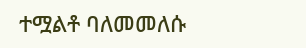ተሟልቶ ባለመመለሱ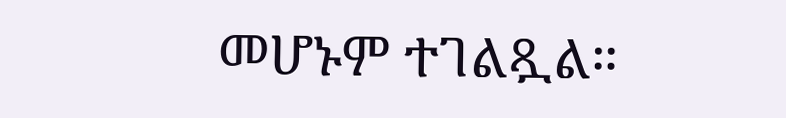መሆኑም ተገልጿል።